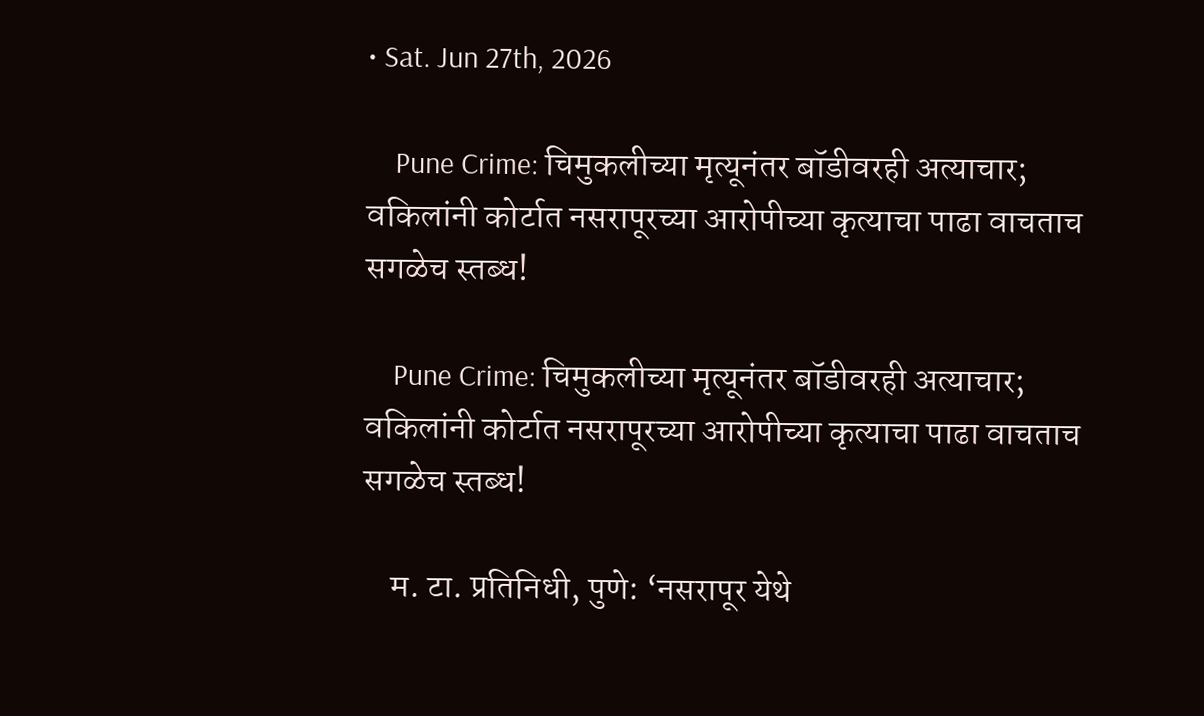• Sat. Jun 27th, 2026

    Pune Crime: चिमुकलीच्या मृत्यूनंतर बॉडीवरही अत्याचार; वकिलांनी कोर्टात नसरापूरच्या आरोपीच्या कृत्याचा पाढा वाचताच सगळेच स्तब्ध!

    Pune Crime: चिमुकलीच्या मृत्यूनंतर बॉडीवरही अत्याचार; वकिलांनी कोर्टात नसरापूरच्या आरोपीच्या कृत्याचा पाढा वाचताच सगळेच स्तब्ध!

    म. टा. प्रतिनिधी, पुणे: ‘नसरापूर येथे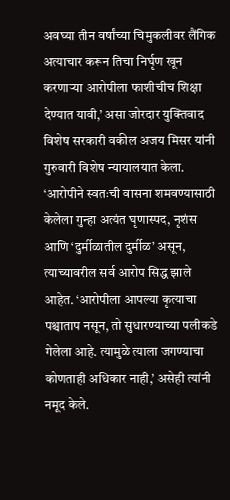अवघ्या तीन वर्षांच्या चिमुकलीवर लैंगिक अत्याचार करून तिचा निर्घृण खून करणाऱ्या आरोपीला फाशीचीच शिक्षा देण्यात यावी,’ असा जोरदार युक्तिवाद विशेष सरकारी वकील अजय मिसर यांनी गुरुवारी विशेष न्यायालयात केला. ‘आरोपीने स्वतःची वासना शमवण्यासाठी केलेला गुन्हा अत्यंत घृणास्पद, नृशंस आणि ‘दुर्मीळातील दुर्मीळ’ असून, त्याच्यावरील सर्व आरोप सिद्ध झाले आहेत. ‘आरोपीला आपल्या कृत्याचा पश्चाताप नसून, तो सुधारण्याच्या पलीकडे गेलेला आहे. त्यामुळे त्याला जगण्याचा कोणताही अधिकार नाही,’ असेही त्यांनी नमूद केले.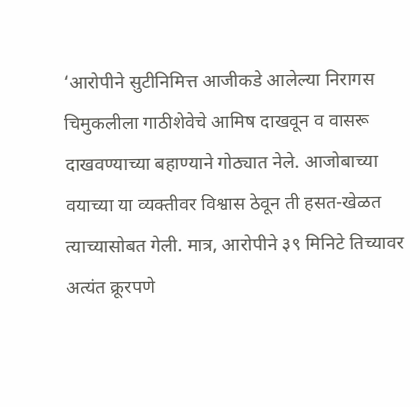‘आरोपीने सुटीनिमित्त आजीकडे आलेल्या निरागस चिमुकलीला गाठीशेवेचे आमिष दाखवून व वासरू दाखवण्याच्या बहाण्याने गोठ्यात नेले. आजोबाच्या वयाच्या या व्यक्तीवर विश्वास ठेवून ती हसत-खेळत त्याच्यासोबत गेली. मात्र, आरोपीने ३९ मिनिटे तिच्यावर अत्यंत क्रूरपणे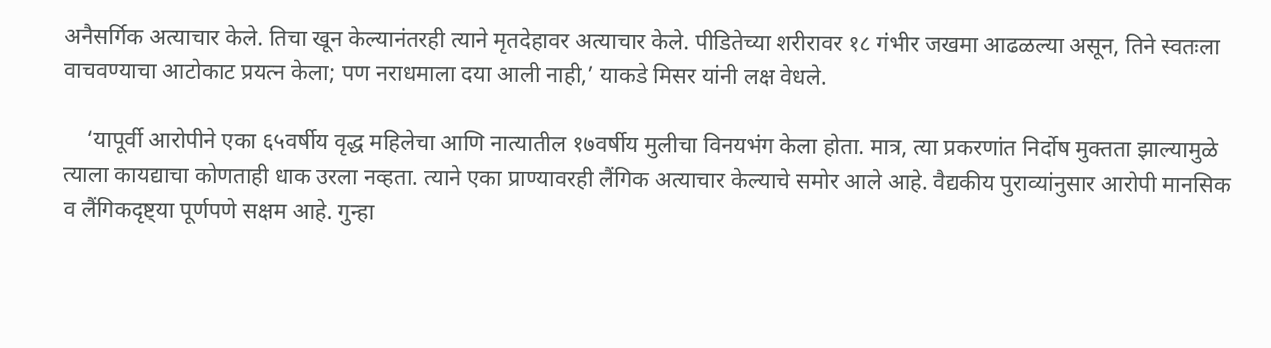अनैसर्गिक अत्याचार केले. तिचा खून केल्यानंतरही त्याने मृतदेहावर अत्याचार केले. पीडितेच्या शरीरावर १८ गंभीर जखमा आढळल्या असून, तिने स्वतःला वाचवण्याचा आटोकाट प्रयत्न केला; पण नराधमाला दया आली नाही,’ याकडे मिसर यांनी लक्ष वेधले.

    ‘यापूर्वी आरोपीने एका ६५वर्षीय वृद्ध महिलेचा आणि नात्यातील १७वर्षीय मुलीचा विनयभंग केला होता. मात्र, त्या प्रकरणांत निर्दोष मुक्तता झाल्यामुळे त्याला कायद्याचा कोणताही धाक उरला नव्हता. त्याने एका प्राण्यावरही लैंगिक अत्याचार केल्याचे समोर आले आहे. वैद्यकीय पुराव्यांनुसार आरोपी मानसिक व लैंगिकदृष्ट्या पूर्णपणे सक्षम आहे. गुन्हा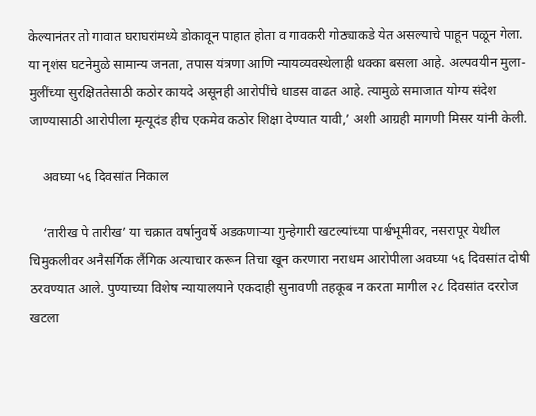केल्यानंतर तो गावात घराघरांमध्ये डोकावून पाहात होता व गावकरी गोठ्याकडे येत असल्याचे पाहून पळून गेला. या नृशंस घटनेमुळे सामान्य जनता, तपास यंत्रणा आणि न्यायव्यवस्थेलाही धक्का बसला आहे. अल्पवयीन मुला-मुलींच्या सुरक्षिततेसाठी कठोर कायदे असूनही आरोपींचे धाडस वाढत आहे. त्यामुळे समाजात योग्य संदेश जाण्यासाठी आरोपीला मृत्यूदंड हीच एकमेव कठोर शिक्षा देण्यात यावी,’ अशी आग्रही मागणी मिसर यांनी केली.

    अवघ्या ५६ दिवसांत निकाल

    ‘तारीख पे तारीख’ या चक्रात वर्षानुवर्षे अडकणाऱ्या गुन्हेगारी खटल्यांच्या पार्श्वभूमीवर, नसरापूर येथील चिमुकलीवर अनैसर्गिक लैंगिक अत्याचार करून तिचा खून करणारा नराधम आरोपीला अवघ्या ५६ दिवसांत दोषी ठरवण्यात आले. पुण्याच्या विशेष न्यायालयाने एकदाही सुनावणी तहकूब न करता मागील २८ दिवसांत दररोज खटला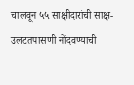चालवून ५५ साक्षीदारांची साक्ष-उलटतपासणी नोंदवण्याची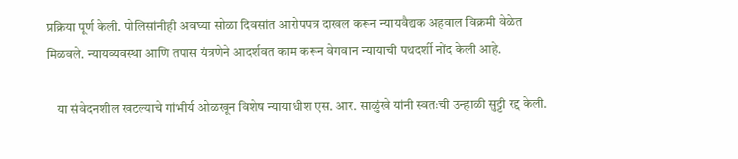प्रक्रिया पूर्ण केली. पोलिसांनीही अवघ्या सोळा दिवसांत आरोपपत्र दाखल करून न्यायवैद्यक अहवाल विक्रमी वेळेत मिळवले. न्यायव्यवस्था आणि तपास यंत्रणेने आदर्शवत काम करून वेगवान न्यायाची पथदर्शी नोंद केली आहे.

    या संवेदनशील खटल्याचे गांभीर्य ओळखून विशेष न्यायाधीश एस. आर. साळुंखे यांनी स्वतःची उन्हाळी सुट्टी रद्द केली.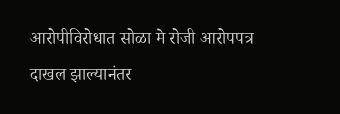आरोपीविरोधात सोळा मे रोजी आरोपपत्र दाखल झाल्यानंतर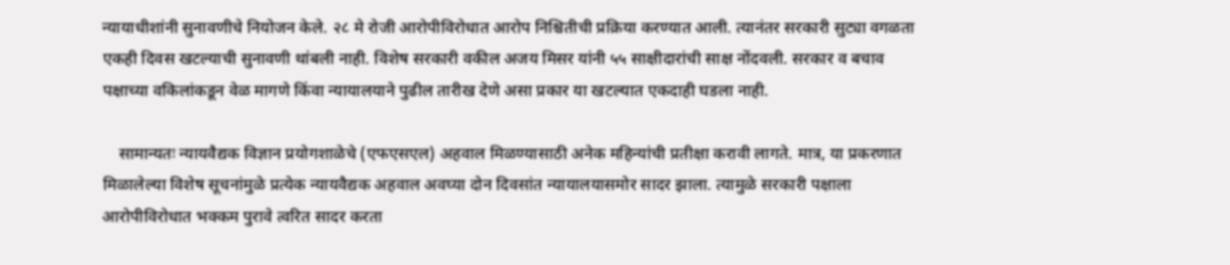न्यायाधीशांनी सुनावणीचे नियोजन केले. २८ मे रोजी आरोपीविरोधात आरोप निश्चितीची प्रक्रिया करण्यात आली. त्यानंतर सरकारी सुट्या वगळता एकही दिवस खटल्याची सुनावणी थांबली नाही. विशेष सरकारी वकील अजय मिसर यांनी ५५ साक्षीदारांची साक्ष नोंदवली. सरकार व बचाव पक्षाच्या वकिलांकडून वेळ मागणे किंवा न्यायालयाने पुढील तारीख देणे असा प्रकार या खटल्यात एकदाही घडला नाही.

    सामान्यतः न्यायवैद्यक विज्ञान प्रयोगशाळेचे (एफएसएल) अहवाल मिळण्यासाठी अनेक महिन्यांची प्रतीक्षा करावी लागते. मात्र, या प्रकरणात मिळालेल्या विशेष सूचनांमुळे प्रत्येक न्यायवैद्यक अहवाल अवघ्या दोन दिवसांत न्यायालयासमोर सादर झाला. त्यामुळे सरकारी पक्षाला आरोपीविरोधात भक्कम पुरावे त्वरित सादर करता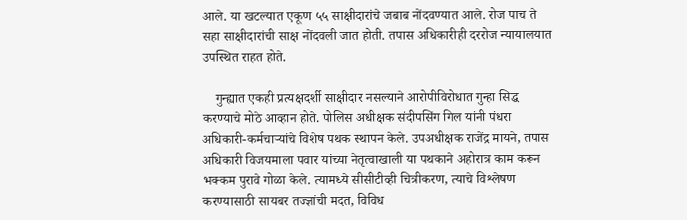आले. या खटल्यात एकूण ५५ साक्षीदारांचे जबाब नोंदवण्यात आले. रोज पाच ते सहा साक्षीदारांची साक्ष नोंदवली जात होती. तपास अधिकारीही दररोज न्यायालयात उपस्थित राहत होते.

    गुन्ह्यात एकही प्रत्यक्षदर्शी साक्षीदार नसल्याने आरोपीविरोधात गुन्हा सिद्ध करण्याचे मोठे आव्हान होते. पोलिस अधीक्षक संदीपसिंग गिल यांनी पंधरा अधिकारी-कर्मचाऱ्यांचे विशेष पथक स्थापन केले. उपअधीक्षक राजेंद्र मायने, तपास अधिकारी विजयमाला पवार यांच्या नेतृत्वाखाली या पथकाने अहोरात्र काम करून भक्कम पुरावे गोळा केले. त्यामध्ये सीसीटीव्ही चित्रीकरण, त्याचे विश्लेषण करण्यासाठी सायबर तज्ज्ञांची मदत, विविध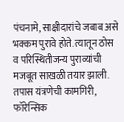पंचनामे, साक्षीदारांचे जबाब असे भक्कम पुरावे होते. त्यातून ठोस व परिस्थितीजन्य पुराव्यांची मजबूत साखळी तयार झाली. तपास यंत्रणेची कामगिरी, फॉरेन्सिक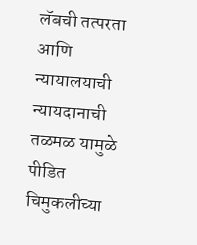लॅबची तत्परता आणि न्यायालयाची न्यायदानाची तळमळ यामुळे पीडित चिमुकलीच्या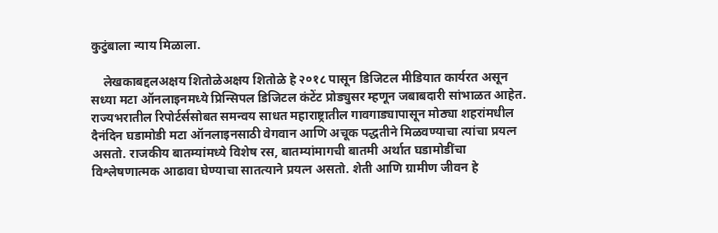कुटुंबाला न्याय मिळाला.

    लेखकाबद्दलअक्षय शितोळेअक्षय शितोळे हे २०१८ पासून डिजिटल मीडियात कार्यरत असून सध्या मटा ऑनलाइनमध्ये प्रिन्सिपल डिजिटल कंटेंट प्रोड्युसर म्हणून जबाबदारी सांभाळत आहेत. राज्यभरातील रिपोर्टर्ससोबत समन्वय साधत महाराष्ट्रातील गावगाड्यापासून मोठ्या शहरांमधील दैनंदिन घडामोडी मटा ऑनलाइनसाठी वेगवान आणि अचूक पद्धतीने मिळवण्याचा त्यांचा प्रयत्न असतो. राजकीय बातम्यांमध्ये विशेष रस, बातम्यांमागची बातमी अर्थात घडामोडींचा विश्लेषणात्मक आढावा घेण्याचा सातत्याने प्रयत्न असतो. शेती आणि ग्रामीण जीवन हे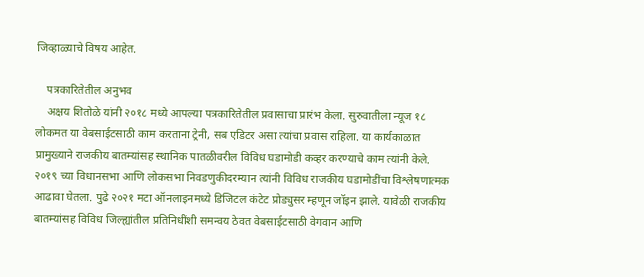जिव्हाळ्याचे विषय आहेत.

    पत्रकारितेतील अनुभव
    अक्षय शितोळे यांनी २०१८ मध्ये आपल्या पत्रकारितेतील प्रवासाचा प्रारंभ केला. सुरुवातीला न्यूज १८ लोकमत या वेबसाईटसाठी काम करताना ट्रेनी, सब एडिटर असा त्यांचा प्रवास राहिला. या कार्यकाळात प्रामुख्याने राजकीय बातम्यांसह स्थानिक पातळीवरील विविध घडामोडी कव्हर करण्याचे काम त्यांनी केले. २०१९ च्या विधानसभा आणि लोकसभा निवडणुकीदरम्यान त्यांनी विविध राजकीय घडामोडींचा विश्लेषणात्मक आढावा घेतला. पुढे २०२१ मटा ऑनलाइनमध्ये डिजिटल कंटेट प्रोड्युसर म्हणून जॉइन झाले. यावेळी राजकीय बातम्यांसह विविध जिल्ह्यांतील प्रतिनिधींशी समन्वय ठेवत वेबसाईटसाठी वेगवान आणि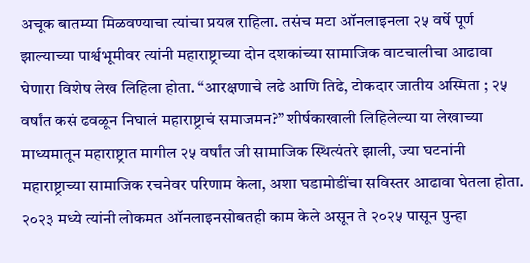अचूक बातम्या मिळवण्याचा त्यांचा प्रयत्न राहिला. तसंच मटा ऑनलाइनला २५ वर्षे पूर्ण झाल्याच्या पार्श्वभूमीवर त्यांनी महाराष्ट्राच्या दोन दशकांच्या सामाजिक वाटचालीचा आढावा घेणारा विशेष लेख लिहिला होता. “आरक्षणाचे लढे आणि तिढे, टोकदार जातीय अस्मिता ; २५ वर्षांत कसं ढवळून निघालं महाराष्ट्राचं समाजमन?” शीर्षकाखाली लिहिलेल्या या लेखाच्या माध्यमातून महाराष्ट्रात मागील २५ वर्षांत जी सामाजिक स्थित्यंतरे झाली, ज्या घटनांनी महाराष्ट्राच्या सामाजिक रचनेवर परिणाम केला, अशा घडामोडींचा सविस्तर आढावा घेतला होता. २०२३ मध्ये त्यांनी लोकमत ऑनलाइनसोबतही काम केले असून ते २०२५ पासून पुन्हा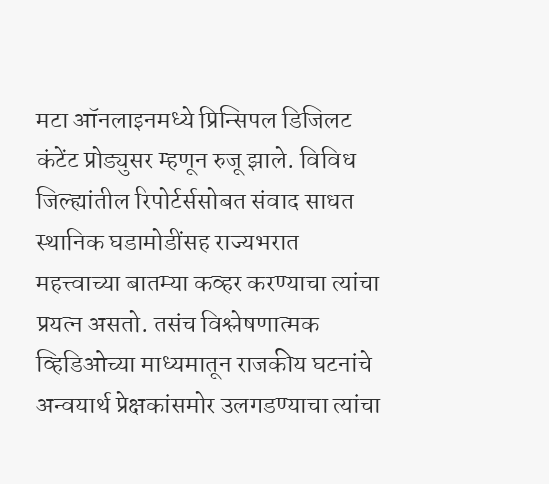मटा ऑनलाइनमध्ये प्रिन्सिपल डिजिलट कंटेंट प्रोड्युसर म्हणून रुजू झाले. विविध जिल्ह्यांतील रिपोर्टर्ससोबत संवाद साधत स्थानिक घडामोडींसह राज्यभरात महत्त्वाच्या बातम्या कव्हर करण्याचा त्यांचा प्रयत्न असतो. तसंच विश्लेषणात्मक व्हिडिओच्या माध्यमातून राजकीय घटनांचे अन्वयार्थ प्रेक्षकांसमोर उलगडण्याचा त्यांचा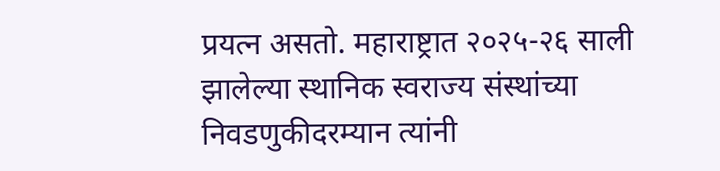प्रयत्न असतो. महाराष्ट्रात २०२५-२६ साली झालेल्या स्थानिक स्वराज्य संस्थांच्या निवडणुकीदरम्यान त्यांनी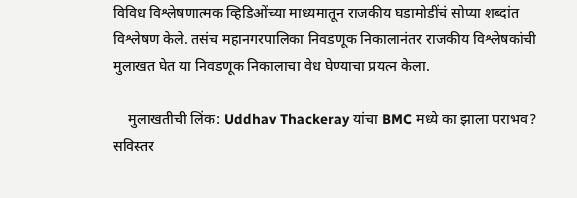विविध विश्लेषणात्मक व्हिडिओंच्या माध्यमातून राजकीय घडामोडींचं सोप्या शब्दांत विश्लेषण केले. तसंच महानगरपालिका निवडणूक निकालानंतर राजकीय विश्लेषकांची मुलाखत घेत या निवडणूक निकालाचा वेध घेण्याचा प्रयत्न केला.

    मुलाखतीची लिंक: Uddhav Thackeray यांचा BMC मध्ये का झाला पराभव? सविस्तर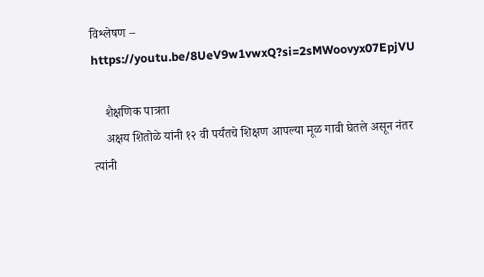विश्लेषण – https://youtu.be/8UeV9w1vwxQ?si=2sMWoovyx07EpjVU

    शैक्षणिक पात्रता
    अक्षय शितोळे यांनी १२ वी पर्यंतचे शिक्षण आपल्या मूळ गावी घेतले असून नंतर त्यांनी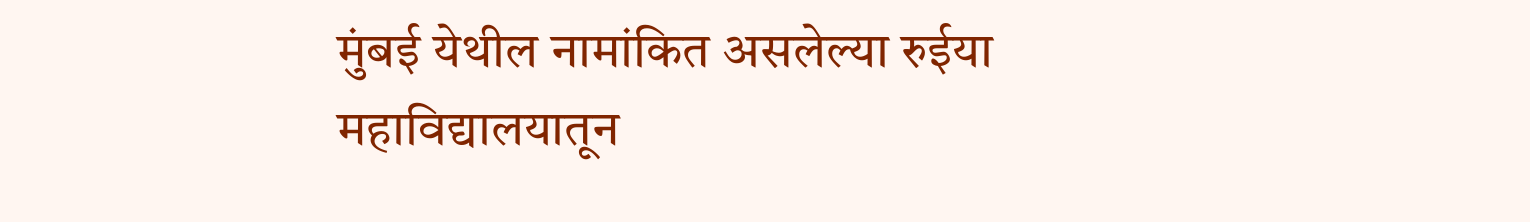मुंबई येथील नामांकित असलेल्या रुईया महाविद्यालयातून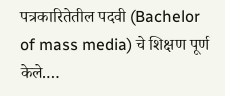पत्रकारितेतील पदवी (Bachelor of mass media) चे शिक्षण पूर्ण केले.…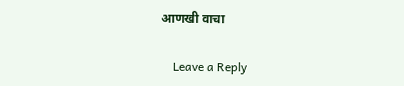आणखी वाचा

    Leave a Reply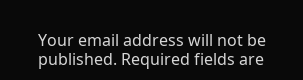Your email address will not be published. Required fields are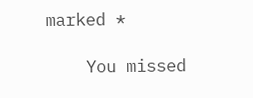marked *

    You missed